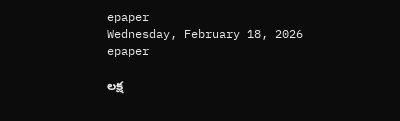epaper
Wednesday, February 18, 2026
epaper

లక్ష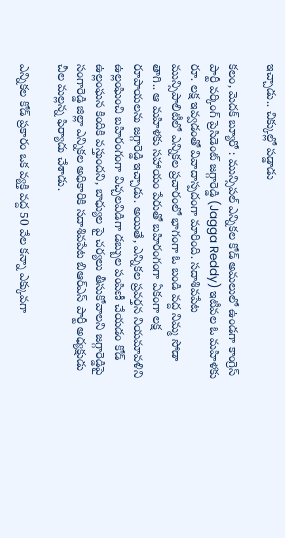ఇచ్చాడు.. చిక్కుల్లో పడ్డాడు

కలం, మెదక్ బ్యూరో : మున్సిపల్ ఎన్నికల కోడ్ అమలులో ఉండగా కాంగ్రెస్ పార్టీ వర్కింగ్ ప్రెసిడెంట్ జగ్గారెడ్డి (Jagga Reddy) ఇటీవల ఓ మహిళకు రూ. లక్ష ఇవ్వడంతో వివాదాస్పదంగా మారింది. సదాశివపేట మున్సిపాలిటీలో ఎన్నికల ప్రచారంలో భాగంగా ఓ బండి వద్ద నిమ్మ సోడా తాగి.. ఆ మహిళకు సహాయం పేరుతో బహిరంగంగా ఏకంగా లక్ష రూపాయలను జగ్గారెడ్డి ఇచ్చాడు. అయితే, ఎన్నికల ప్రవర్తన నియమావళిని ఉల్లంఘించి బహిరంగంగా విచ్చలవిడిగా డబ్బుల పంపిణీ చేయడం కోడ్ ఉల్లంఘన కిందికి వస్తుందని, బాధ్యుల పై చర్యలు తీసుకోవాలని జగ్గారెడ్డిపై సంగారెడ్డి జిల్లా ఎన్నికల అధికారికి సదాశివపేట బిఆర్ఎస్ పార్టీ అధ్యక్షుడు చీల మల్లన్న ఫిర్యాదు చేశాడు.

ఎన్నికల కోడ్ ప్రకారం ఒక వ్యక్తి వద్ద 50 వేల కన్నా ఎక్కువగా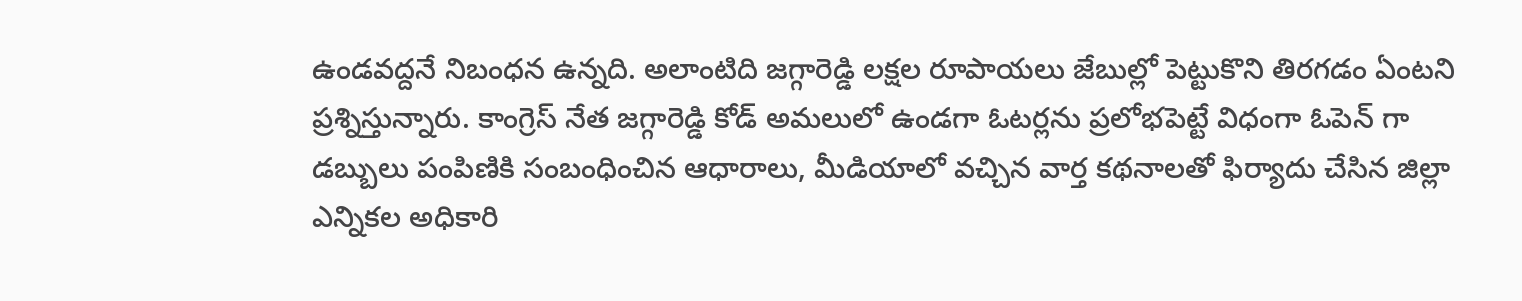ఉండవద్దనే నిబంధన ఉన్నది. అలాంటిది జగ్గారెడ్డి లక్షల రూపాయలు జేబుల్లో పెట్టుకొని తిరగడం ఏంటని ప్రశ్నిస్తున్నారు. కాంగ్రెస్ నేత జగ్గారెడ్డి కోడ్ అమలులో ఉండగా ఓటర్లను ప్రలోభపెట్టే విధంగా ఓపెన్ గా డబ్బులు పంపిణికి సంబంధించిన ఆధారాలు, మీడియాలో వచ్చిన వార్త కథనాలతో ఫిర్యాదు చేసిన జిల్లా ఎన్నికల అధికారి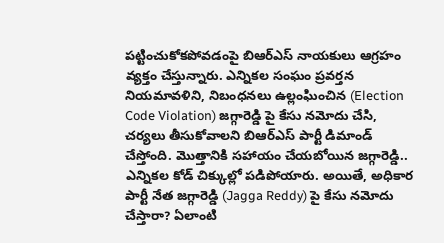పట్టించుకోకపోవడంపై బిఆర్ఎస్ నాయకులు ఆగ్రహం వ్యక్తం చేస్తున్నారు. ఎన్నికల సంఘం ప్రవర్తన నియమావళిని, నిబంధనలు ఉల్లంఘించిన (Election Code Violation) జగ్గారెడ్డి పై కేసు నమోదు చేసి, చర్యలు తీసుకోవాలని బిఆర్ఎస్ పార్టీ డిమాండ్ చేస్తోంది. మొత్తానికి సహాయం చేయబోయిన జగ్గారెడ్డి.. ఎన్నికల కోడ్ చిక్కుల్లో పడిపోయారు. అయితే, అధికార పార్టీ నేత జగ్గారెడ్డి (Jagga Reddy) పై కేసు నమోదు చేస్తారా? ఏలాంటి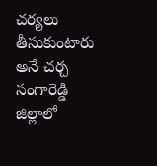చర్యలు తీసుకుంటారు అనే చర్చ సంగారెడ్డి జిల్లాలో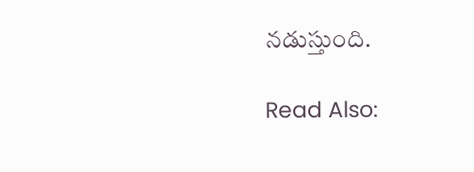నడుస్తుంది.

Read Also: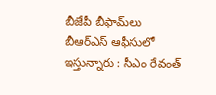బీజేపీ బీఫామ్‌లు బీఆర్ఎస్ ఆఫీసులో ఇస్తున్నారు : సీఎం రేవంత్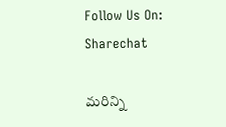Follow Us On: Sharechat

మ‌రిన్ని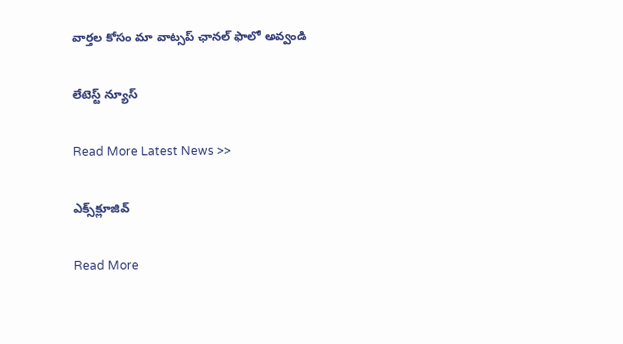వార్త‌ల కోసం మా వాట్స‌ప్ ఛాన‌ల్ ఫాలో అవ్వండి

లేటెస్ట్ న్యూస్‌

Read More Latest News >>

ఎక్స్‌క్లూజివ్‌

Read More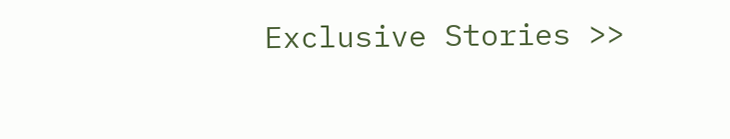Exclusive Stories >>